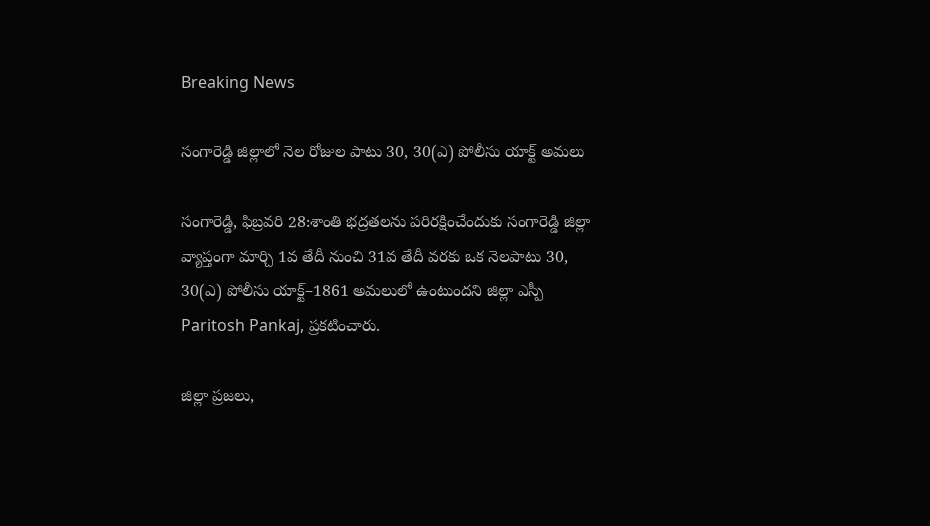Breaking News

సంగారెడ్డి జిల్లాలో నెల రోజుల పాటు 30, 30(ఎ) పోలీసు యాక్ట్ అమలు

సంగారెడ్డి, ఫిబ్రవరి 28:శాంతి భద్రతలను పరిరక్షించేందుకు సంగారెడ్డి జిల్లా వ్యాప్తంగా మార్చి 1వ తేదీ నుంచి 31వ తేదీ వరకు ఒక నెలపాటు 30, 30(ఎ) పోలీసు యాక్ట్–1861 అమలులో ఉంటుందని జిల్లా ఎస్పీ Paritosh Pankaj, ప్రకటించారు.

జిల్లా ప్రజలు,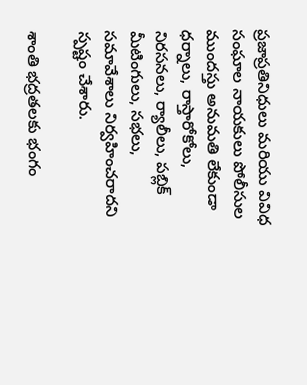ప్రజాప్రతినిధులు మరియు వివిధ సంఘాల నాయకులు పోలీసుల ముందస్తు అనుమతి లేకుండా ధర్నాలు, రాస్తారోకోలు, నిరసనలు, ర్యాలీలు, పబ్లిక్ మీటింగులు, సభలు, సమావేశాలు నిర్వహించరాదని స్పష్టం చేశారు.

శాంతి భద్రతలకు భంగం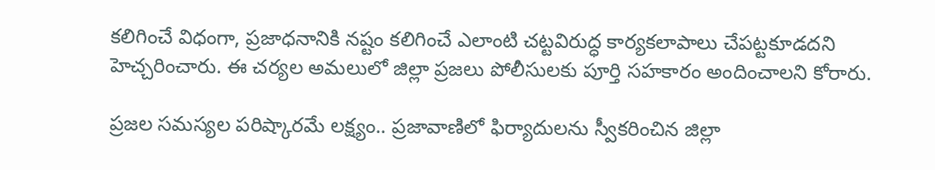కలిగించే విధంగా, ప్రజాధనానికి నష్టం కలిగించే ఎలాంటి చట్టవిరుద్ధ కార్యకలాపాలు చేపట్టకూడదని హెచ్చరించారు. ఈ చర్యల అమలులో జిల్లా ప్రజలు పోలీసులకు పూర్తి సహకారం అందించాలని కోరారు.

ప్రజల సమస్యల పరిష్కారమే లక్ష్యం.. ప్రజావాణిలో ఫిర్యాదులను స్వీకరించిన జిల్లా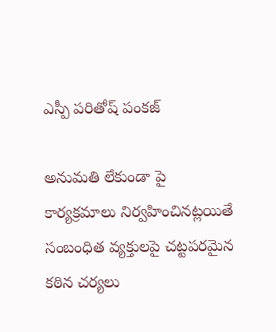ఎస్పీ పరితోష్ పంకజ్

అనుమతి లేకుండా పై కార్యక్రమాలు నిర్వహించినట్లయితే సంబంధిత వ్యక్తులపై చట్టపరమైన కఠిన చర్యలు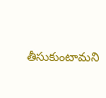తీసుకుంటామని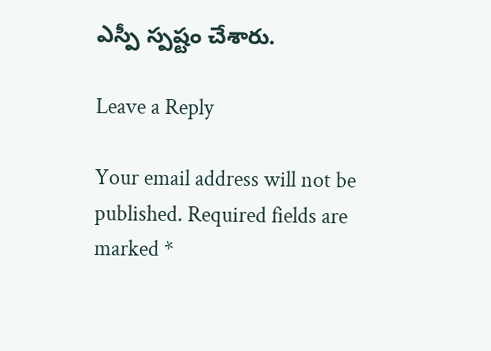ఎస్పీ స్పష్టం చేశారు.

Leave a Reply

Your email address will not be published. Required fields are marked *